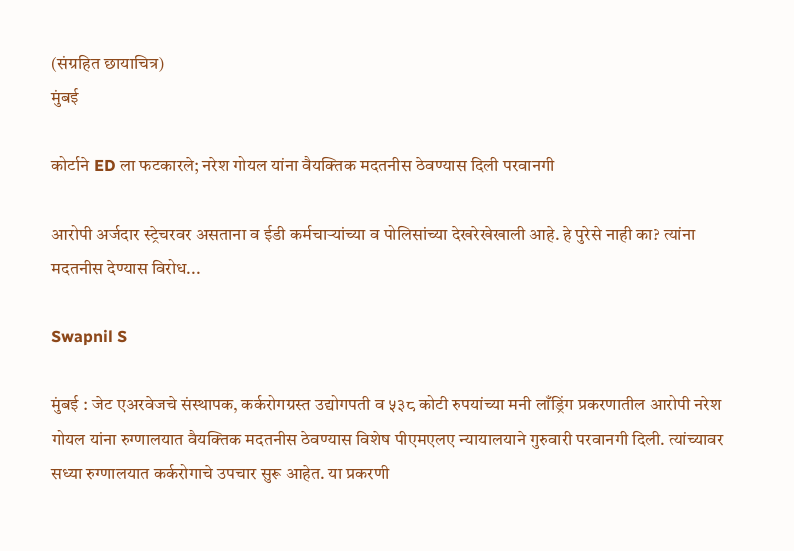(संग्रहित छायाचित्र)
मुंबई

कोर्टाने ED ला फटकारले; नरेश गोयल यांना वैयक्तिक मदतनीस ठेवण्यास दिली परवानगी

आरोपी अर्जदार स्ट्रेचरवर असताना व ईडी कर्मचाऱ्यांच्या व पोलिसांच्या देखरेखेखाली आहे. हे पुरेसे नाही का? त्यांना मदतनीस देण्यास विरोध...

Swapnil S

मुंबई : जेट एअरवेजचे संस्थापक, कर्करोगग्रस्त उद्योगपती व ५३८ कोटी रुपयांच्या मनी लाँड्रिंग प्रकरणातील आरोपी नरेश गोयल यांना रुग्णालयात वैयक्तिक मदतनीस ठेवण्यास विशेष पीएमएलए न्यायालयाने गुरुवारी परवानगी दिली. त्यांच्यावर सध्या रुग्णालयात कर्करोगाचे उपचार सुरू आहेत. या प्रकरणी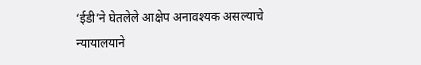‘ईडी’ने घेतलेले आक्षेप अनावश्यक असल्याचे न्यायालयाने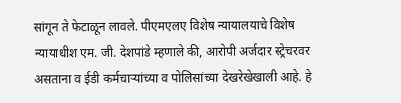सांगून ते फेटाळून लावले. पीएमएलए विशेष न्यायालयाचे विशेष न्यायाधीश एम. जी. देशपांडे म्हणाले की, आरोपी अर्जदार स्ट्रेचरवर असताना व ईडी कर्मचाऱ्यांच्या व पोलिसांच्या देखरेखेखाली आहे. हे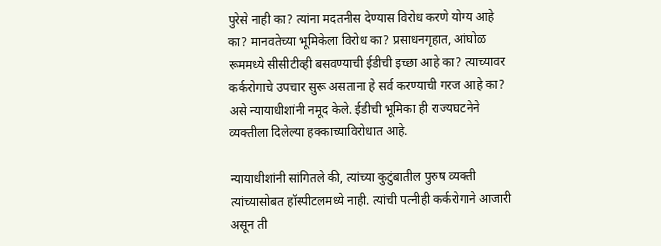पुरेसे नाही का? त्यांना मदतनीस देण्यास विरोध करणे योग्य आहे का? मानवतेच्या भूमिकेला विरोध का? प्रसाधनगृहात, आंघोळ रूममध्ये सीसीटीव्ही बसवण्याची ईडीची इच्छा आहे का? त्याच्यावर कर्करोगाचे उपचार सुरू असताना हे सर्व करण्याची गरज आहे का? असे न्यायाधीशांनी नमूद केले. ईडीची भूमिका ही राज्यघटनेने व्यक्तीला दिलेल्या हक्काच्याविरोधात आहे.

न्यायाधीशांनी सांगितले की, त्यांच्या कुटुंबातील पुरुष व्यक्ती त्यांच्यासोबत हॉस्पीटलमध्ये नाही. त्यांची पत्नीही कर्करोगाने आजारी असून ती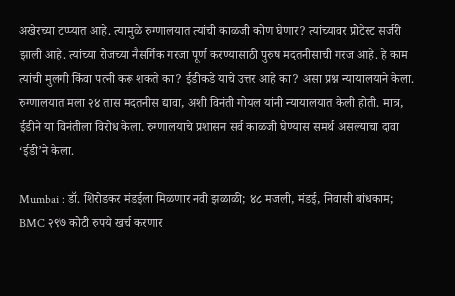अखेरच्या टप्प्यात आहे. त्यामुळे रुग्णालयात त्यांची काळजी कोण घेणार? त्यांच्यावर प्रोटेस्ट सर्जरी झाली आहे. त्यांच्या रोजच्या नैसर्गिक गरजा पूर्ण करण्यासाठी पुरुष मदतनीसाची गरज आहे. हे काम त्यांची मुलगी किंवा पत्नी करू शकते का? ईडीकडे याचे उत्तर आहे का? असा प्रश्न न्यायालयाने केला. रुग्णालयात मला २४ तास मदतनीस द्यावा, अशी विनंती गोयल यांनी न्यायालयात केली होती. मात्र, ईडीने या विनंतीला विरोध केला. रुग्णालयाचे प्रशासन सर्व काळजी घेण्यास समर्थ असल्याचा दावा ‘ईडी’ने केला.

Mumbai : डॉ. शिरोडकर मंडईला मिळणार नवी झळाळी; ४८ मजली, मंडई, निवासी बांधकाम; BMC २९७ कोटी रुपये खर्च करणार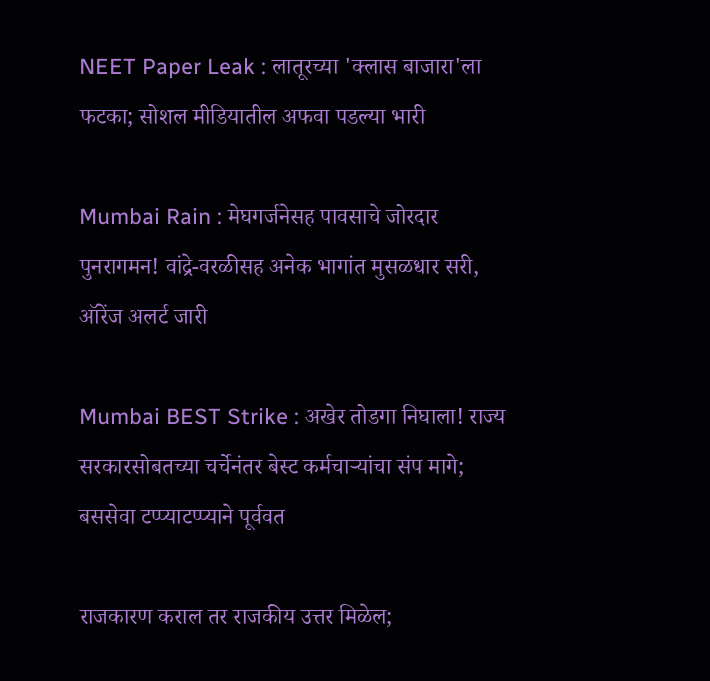NEET Paper Leak : लातूरच्या 'क्लास बाजारा'ला फटका; सोशल मीडियातील अफवा पडल्या भारी

Mumbai Rain : मेघगर्जनेसह पावसाचे जोरदार पुनरागमन! वांद्रे-वरळीसह अनेक भागांत मुसळधार सरी, ऑरेंज अलर्ट जारी

Mumbai BEST Strike : अखेर तोडगा निघाला! राज्य सरकारसोबतच्या चर्चेनंतर बेस्ट कर्मचाऱ्यांचा संप मागे; बससेवा टप्प्याटप्प्याने पूर्ववत

राजकारण कराल तर राजकीय उत्तर मिळेल;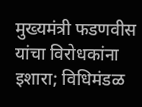मुख्यमंत्री फडणवीस यांचा विरोधकांना इशारा; विधिमंडळ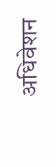अधिवेशन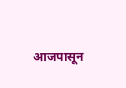आजपासून